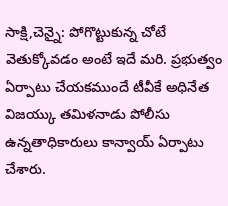సాక్షి,చెన్నై: పోగొట్టుకున్న చోటే వెతుక్కోవడం అంటే ఇదే మరి. ప్రభుత్వం ఏర్పాటు చేయకముందే టీవీకే అధినేత విజయ్కు తమిళనాడు పోలీసు ఉన్నతాధికారులు కాన్వాయ్ ఏర్పాటు చేశారు.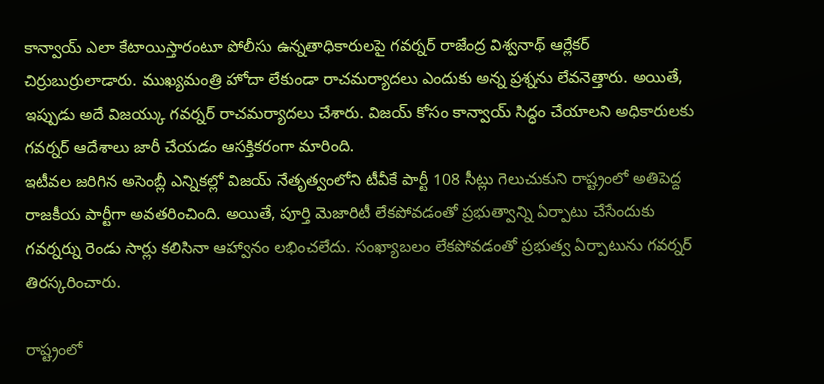కాన్వాయ్ ఎలా కేటాయిస్తారంటూ పోలీసు ఉన్నతాధికారులపై గవర్నర్ రాజేంద్ర విశ్వనాథ్ ఆర్లేకర్ చిర్రుబుర్రులాడారు. ముఖ్యమంత్రి హోదా లేకుండా రాచమర్యాదలు ఎందుకు అన్న ప్రశ్నను లేవనెత్తారు. అయితే, ఇప్పుడు అదే విజయ్కు గవర్నర్ రాచమర్యాదలు చేశారు. విజయ్ కోసం కాన్వాయ్ సిద్ధం చేయాలని అధికారులకు గవర్నర్ ఆదేశాలు జారీ చేయడం ఆసక్తికరంగా మారింది.
ఇటీవల జరిగిన అసెంబ్లీ ఎన్నికల్లో విజయ్ నేతృత్వంలోని టీవీకే పార్టీ 108 సీట్లు గెలుచుకుని రాష్ట్రంలో అతిపెద్ద రాజకీయ పార్టీగా అవతరించింది. అయితే, పూర్తి మెజారిటీ లేకపోవడంతో ప్రభుత్వాన్ని ఏర్పాటు చేసేందుకు గవర్నర్ను రెండు సార్లు కలిసినా ఆహ్వానం లభించలేదు. సంఖ్యాబలం లేకపోవడంతో ప్రభుత్వ ఏర్పాటును గవర్నర్ తిరస్కరించారు.

రాష్ట్రంలో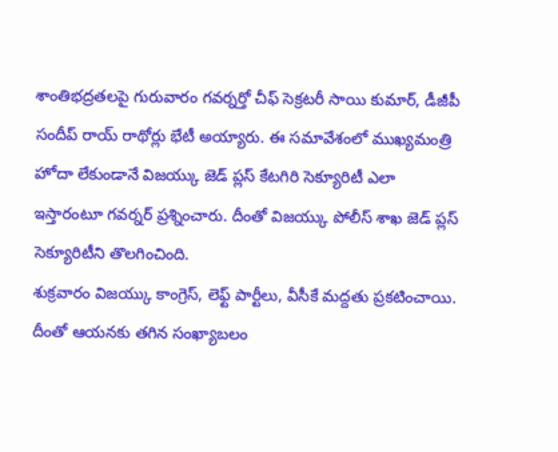శాంతిభద్రతలపై గురువారం గవర్నర్తో చీఫ్ సెక్రటరీ సాయి కుమార్, డీజీపీ సందీప్ రాయ్ రాథోర్లు భేటీ అయ్యారు. ఈ సమావేశంలో ముఖ్యమంత్రి హోదా లేకుండానే విజయ్కు జెడ్ ప్లస్ కేటగిరి సెక్యూరిటీ ఎలా ఇస్తారంటూ గవర్నర్ ప్రశ్నించారు. దీంతో విజయ్కు పోలీస్ శాఖ జెడ్ ప్లస్ సెక్యూరిటీని తొలగించింది.
శుక్రవారం విజయ్కు కాంగ్రెస్, లెఫ్ట్ పార్టీలు, వీసీకే మద్దతు ప్రకటించాయి. దీంతో ఆయనకు తగిన సంఖ్యాబలం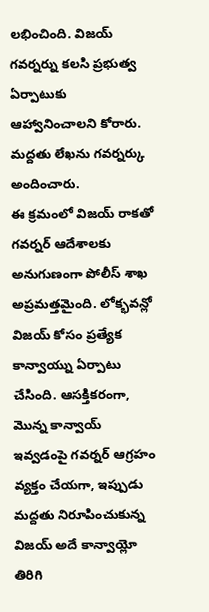లభించింది. విజయ్ గవర్నర్ను కలసి ప్రభుత్వ ఏర్పాటుకు ఆహ్వానించాలని కోరారు. మద్దతు లేఖను గవర్నర్కు అందించారు.
ఈ క్రమంలో విజయ్ రాకతో గవర్నర్ ఆదేశాలకు అనుగుణంగా పోలీస్ శాఖ అప్రమత్తమైంది. లోక్భవన్లో విజయ్ కోసం ప్రత్యేక కాన్వాయ్ను ఏర్పాటు చేసింది. ఆసక్తికరంగా, మొన్న కాన్వాయ్ ఇవ్వడంపై గవర్నర్ ఆగ్రహం వ్యక్తం చేయగా, ఇప్పుడు మద్దతు నిరూపించుకున్న విజయ్ అదే కాన్వాయ్లో తిరిగి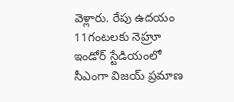వెళ్లారు. రేపు ఉదయం 11గంటలకు నెహ్రూ ఇండోర్ స్టేడియంలో సీఎంగా విజయ్ ప్రమాణ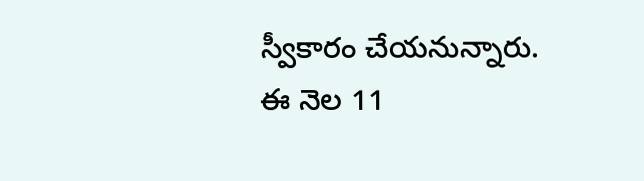స్వీకారం చేయనున్నారు. ఈ నెల 11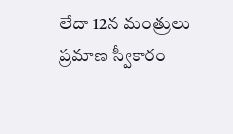లేదా 12న మంత్రులు ప్రమాణ స్వీకారం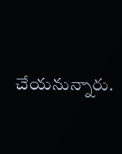చేయనున్నారు.